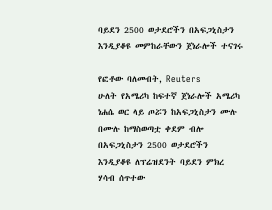ባይደን 2500 ወታደሮችን በአፍጋኒስታን እንዲያቆዩ መምከራቸውን ጀነራሎች ተናገሩ

የፎቶው ባለመብት, Reuters
ሁለት የአሜሪካ ከፍተኛ ጀነራሎች አሜሪካ ነሐሴ ወር ላይ ጦሯን ከአፍጋኒስታን ሙሉ በሙሉ ከማስወጣቷ ቀደም ብሎ በአፍጋኒስታን 2500 ወታደሮችን እንዲያቆዩ ለፕሬዝደንት ባይደን ምክረ ሃሳብ ሰጥተው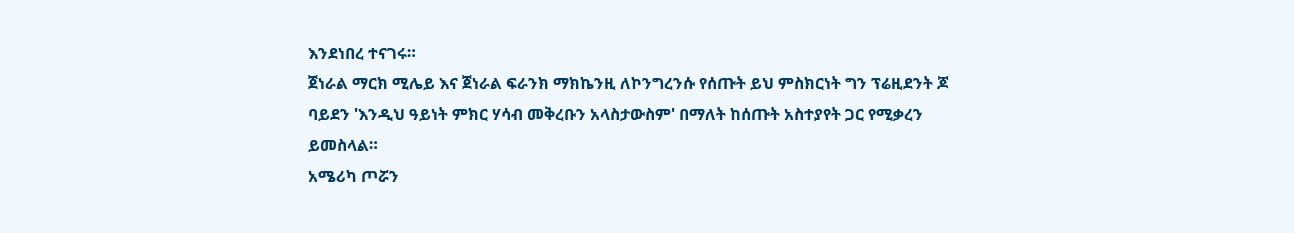እንደነበረ ተናገሩ።
ጀነራል ማርክ ሚሌይ እና ጀነራል ፍራንክ ማክኬንዚ ለኮንግረንሱ የሰጡት ይህ ምስክርነት ግን ፕሬዚደንት ጆ ባይደን 'እንዲህ ዓይነት ምክር ሃሳብ መቅረቡን አላስታውስም' በማለት ከሰጡት አስተያየት ጋር የሚቃረን ይመስላል።
አሜሪካ ጦሯን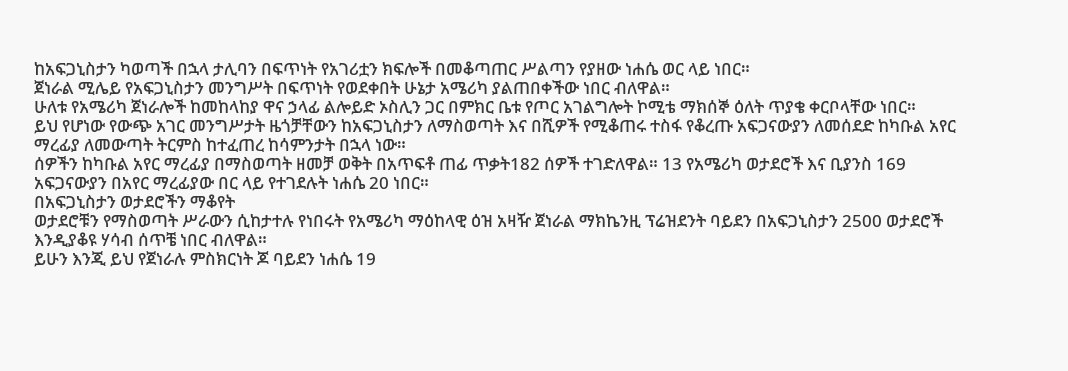ከአፍጋኒስታን ካወጣች በኋላ ታሊባን በፍጥነት የአገሪቷን ክፍሎች በመቆጣጠር ሥልጣን የያዘው ነሐሴ ወር ላይ ነበር።
ጀነራል ሚሌይ የአፍጋኒስታን መንግሥት በፍጥነት የወደቀበት ሁኔታ አሜሪካ ያልጠበቀችው ነበር ብለዋል።
ሁለቱ የአሜሪካ ጀነራሎች ከመከላከያ ዋና ኃላፊ ልሎይድ ኦስሊን ጋር በምክር ቤቱ የጦር አገልግሎት ኮሚቴ ማክሰኞ ዕለት ጥያቄ ቀርቦላቸው ነበር።
ይህ የሆነው የውጭ አገር መንግሥታት ዜጎቻቸውን ከአፍጋኒስታን ለማስወጣት እና በሺዎች የሚቆጠሩ ተስፋ የቆረጡ አፍጋናውያን ለመሰደድ ከካቡል አየር ማረፊያ ለመውጣት ትርምስ ከተፈጠረ ከሳምንታት በኋላ ነው።
ሰዎችን ከካቡል አየር ማረፊያ በማስወጣት ዘመቻ ወቅት በአጥፍቶ ጠፊ ጥቃት182 ሰዎች ተገድለዋል። 13 የአሜሪካ ወታደሮች እና ቢያንስ 169 አፍጋናውያን በአየር ማረፊያው በር ላይ የተገደሉት ነሐሴ 20 ነበር።
በአፍጋኒስታን ወታደሮችን ማቆየት
ወታደሮቹን የማስወጣት ሥራውን ሲከታተሉ የነበሩት የአሜሪካ ማዕከላዊ ዕዝ አዛዥ ጀነራል ማክኬንዚ ፕሬዝደንት ባይደን በአፍጋኒስታን 2500 ወታደሮች እንዲያቆዩ ሃሳብ ሰጥቼ ነበር ብለዋል።
ይሁን እንጂ ይህ የጀነራሉ ምስክርነት ጆ ባይደን ነሐሴ 19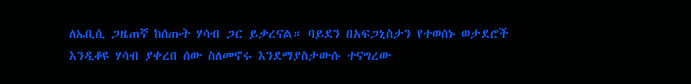ለኤቢሲ ጋዜጠኛ ከሰጡት ሃሳብ ጋር ይቃረናል። ባይደን በአፍጋኒስታን የተወሰኑ ወታደሮች እንዲቆዩ ሃሳብ ያቀረበ ሰው ስለመኖሩ እንደማያስታውሱ ተናግረው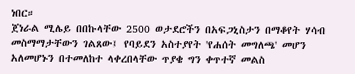ነበር።
ጀነራል ሚሌይ በበኩላቸው 2500 ወታደሮችን በአፍጋኒስታን በማቆየት ሃሳብ መስማማታቸውን ገልጸው፤ የባይደን አስተያየት 'የሐሰት መግለጫ' መሆን አለመሆኑን በተመለከተ ላቀረበላቸው ጥያቄ ግን ቀጥተኛ መልስ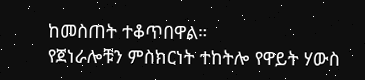ከመስጠት ተቆጥበዋል።
የጀነራሎቹን ምስክርነት ተከትሎ የዋይት ሃውስ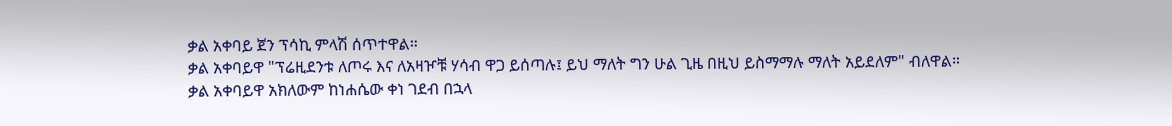ቃል አቀባይ ጀን ፕሳኪ ምላሽ ሰጥተዋል።
ቃል አቀባይዋ "ፕሬዚደንቱ ለጦሩ እና ለአዛዦቹ ሃሳብ ዋጋ ይሰጣሉ፤ ይህ ማለት ግን ሁል ጊዜ በዚህ ይስማማሉ ማለት አይደለም" ብለዋል።
ቃል አቀባይዋ አክለውም ከነሐሴው ቀነ ገደብ በኋላ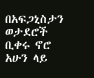በአፍጋኒስታን ወታደሮች ቢቀሩ ኖሮ አሁን ላይ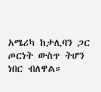አሜሪካ ከታሊባን ጋር ጦርነት ውስጥ ትሆን ነበር ብለዋል።